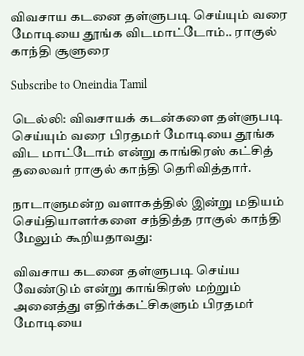விவசாய கடனை தள்ளுபடி செய்யும் வரை மோடியை தூங்க விடமாட்டோம்.. ராகுல் காந்தி சூளுரை

Subscribe to Oneindia Tamil

டெல்லி: விவசாயக் கடன்களை தள்ளுபடி செய்யும் வரை பிரதமர் மோடியை தூங்க விட மாட்டோம் என்று காங்கிரஸ் கட்சித் தலைவர் ராகுல் காந்தி தெரிவித்தார்.

நாடாளுமன்ற வளாகத்தில் இன்று மதியம் செய்தியாளர்களை சந்தித்த ராகுல் காந்தி மேலும் கூறியதாவது:

விவசாய கடனை தள்ளுபடி செய்ய வேண்டும் என்று காங்கிரஸ் மற்றும் அனைத்து எதிர்க்கட்சிகளும் பிரதமர் மோடியை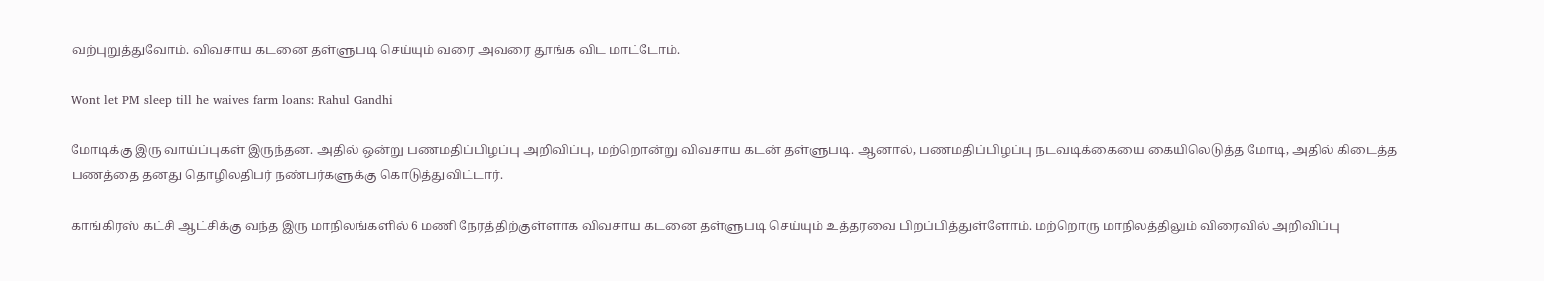வற்புறுத்துவோம். விவசாய கடனை தள்ளுபடி செய்யும் வரை அவரை தூங்க விட மாட்டோம்.

Wont let PM sleep till he waives farm loans: Rahul Gandhi

மோடிக்கு இரு வாய்ப்புகள் இருந்தன. அதில் ஒன்று பணமதிப்பிழப்பு அறிவிப்பு, மற்றொன்று விவசாய கடன் தள்ளுபடி. ஆனால், பணமதிப்பிழப்பு நடவடிக்கையை கையிலெடுத்த மோடி, அதில் கிடைத்த பணத்தை தனது தொழிலதிபர் நண்பர்களுக்கு கொடுத்துவிட்டார்.

காங்கிரஸ் கட்சி ஆட்சிக்கு வந்த இரு மாநிலங்களில் 6 மணி நேரத்திற்குள்ளாக விவசாய கடனை தள்ளுபடி செய்யும் உத்தரவை பிறப்பித்துள்ளோம். மற்றொரு மாநிலத்திலும் விரைவில் அறிவிப்பு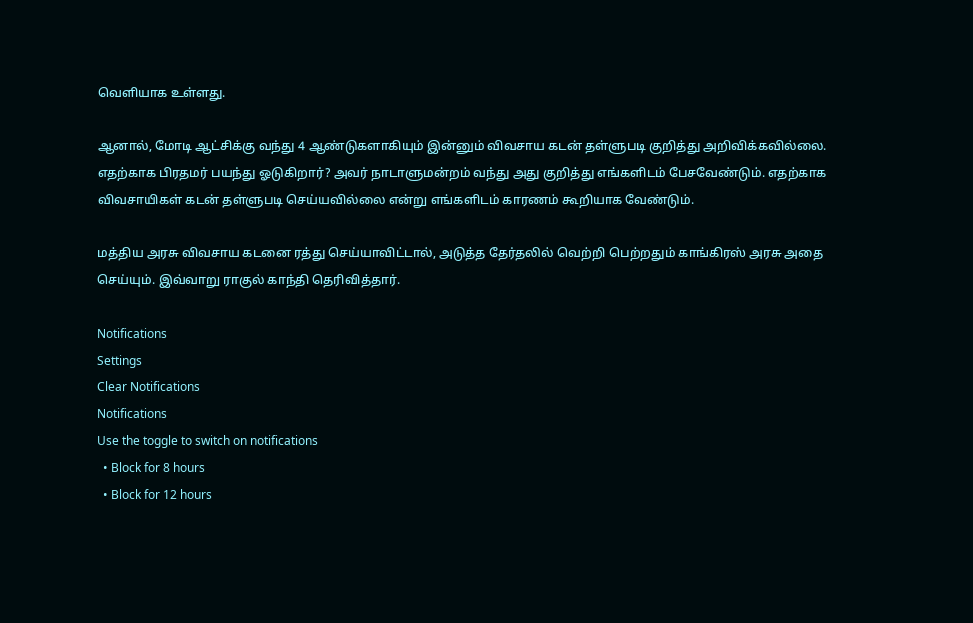வெளியாக உள்ளது.

ஆனால், மோடி ஆட்சிக்கு வந்து 4 ஆண்டுகளாகியும் இன்னும் விவசாய கடன் தள்ளுபடி குறித்து அறிவிக்கவில்லை. எதற்காக பிரதமர் பயந்து ஓடுகிறார்? அவர் நாடாளுமன்றம் வந்து அது குறித்து எங்களிடம் பேசவேண்டும். எதற்காக விவசாயிகள் கடன் தள்ளுபடி செய்யவில்லை என்று எங்களிடம் காரணம் கூறியாக வேண்டும்.

மத்திய அரசு விவசாய கடனை ரத்து செய்யாவிட்டால், அடுத்த தேர்தலில் வெற்றி பெற்றதும் காங்கிரஸ் அரசு அதை செய்யும். இவ்வாறு ராகுல் காந்தி தெரிவித்தார்.

Notifications
Settings
Clear Notifications
Notifications
Use the toggle to switch on notifications
  • Block for 8 hours
  • Block for 12 hours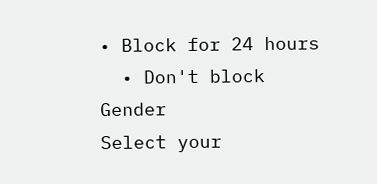• Block for 24 hours
  • Don't block
Gender
Select your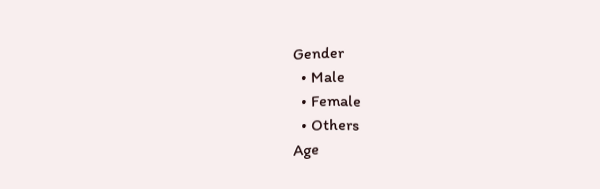Gender
  • Male
  • Female
  • Others
Age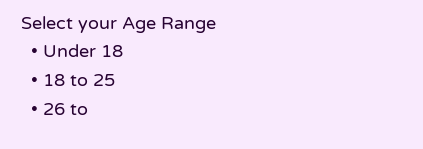Select your Age Range
  • Under 18
  • 18 to 25
  • 26 to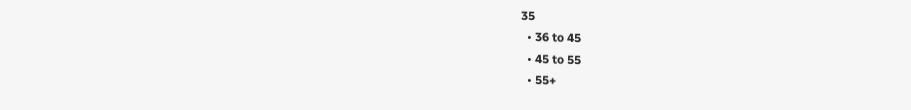35
  • 36 to 45
  • 45 to 55
  • 55+